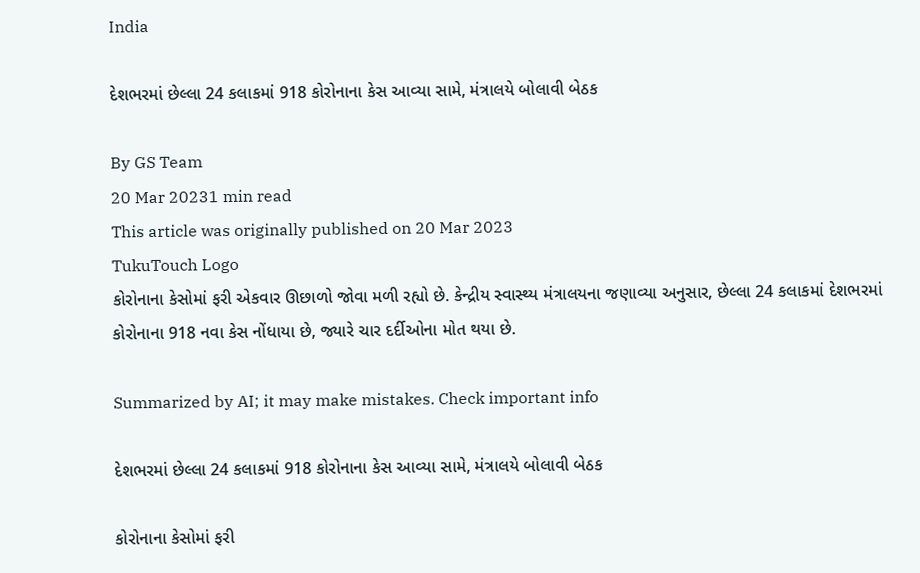India

દેશભરમાં છેલ્લા 24 કલાકમાં 918 કોરોનાના કેસ આવ્યા સામે, મંત્રાલયે બોલાવી બેઠક

By GS Team
20 Mar 20231 min read
This article was originally published on 20 Mar 2023
TukuTouch Logo
કોરોનાના કેસોમાં ફરી એકવાર ઊછાળો જોવા મળી રહ્યો છે. કેન્દ્રીય સ્વાસ્થ્ય મંત્રાલયના જણાવ્યા અનુસાર, છેલ્લા 24 કલાકમાં દેશભરમાં કોરોનાના 918 નવા કેસ નોંધાયા છે, જ્યારે ચાર દર્દીઓના મોત થયા છે.

Summarized by AI; it may make mistakes. Check important info

દેશભરમાં છેલ્લા 24 કલાકમાં 918 કોરોનાના કેસ આવ્યા સામે, મંત્રાલયે બોલાવી બેઠક

કોરોનાના કેસોમાં ફરી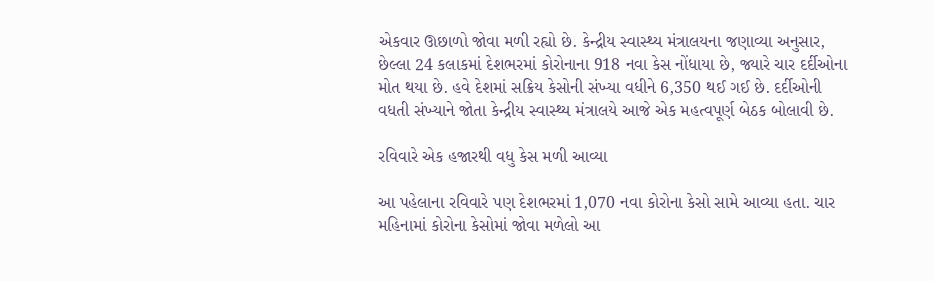એકવાર ઊછાળો જોવા મળી રહ્યો છે. કેન્દ્રીય સ્વાસ્થ્ય મંત્રાલયના જણાવ્યા અનુસાર, છેલ્લા 24 કલાકમાં દેશભરમાં કોરોનાના 918 નવા કેસ નોંધાયા છે, જ્યારે ચાર દર્દીઓના મોત થયા છે. હવે દેશમાં સક્રિય કેસોની સંખ્યા વધીને 6,350 થઈ ગઈ છે. દર્દીઓની વધતી સંખ્યાને જોતા કેન્દ્રીય સ્વાસ્થ્ય મંત્રાલયે આજે એક મહત્વપૂર્ણ બેઠક બોલાવી છે.

રવિવારે એક હજારથી વધુ કેસ મળી આવ્યા

આ પહેલાના રવિવારે પણ દેશભરમાં 1,070 નવા કોરોના કેસો સામે આવ્યા હતા. ચાર મહિનામાં કોરોના કેસોમાં જોવા મળેલો આ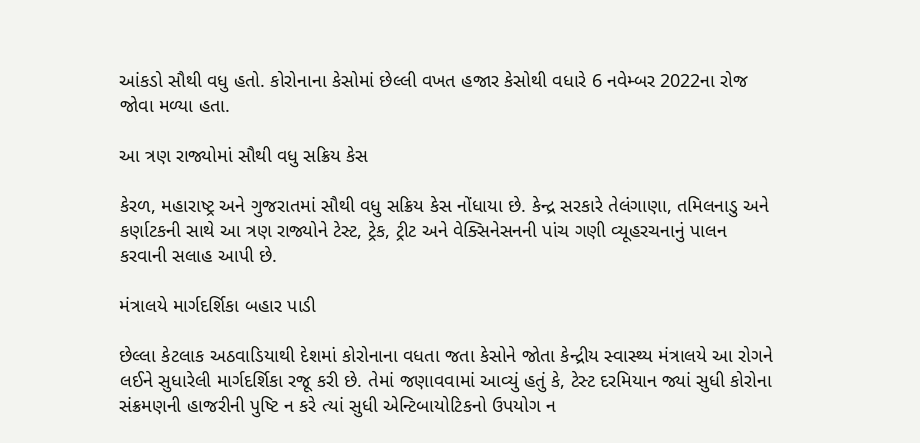આંકડો સૌથી વધુ હતો. કોરોનાના કેસોમાં છેલ્લી વખત હજાર કેસોથી વધારે 6 નવેમ્બર 2022ના રોજ જોવા મળ્યા હતા.

આ ત્રણ રાજ્યોમાં સૌથી વધુ સક્રિય કેસ

કેરળ, મહારાષ્ટ્ર અને ગુજરાતમાં સૌથી વધુ સક્રિય કેસ નોંધાયા છે. કેન્દ્ર સરકારે તેલંગાણા, તમિલનાડુ અને કર્ણાટકની સાથે આ ત્રણ રાજ્યોને ટેસ્ટ, ટ્રેક, ટ્રીટ અને વેક્સિનેસનની પાંચ ગણી વ્યૂહરચનાનું પાલન કરવાની સલાહ આપી છે.

મંત્રાલયે માર્ગદર્શિકા બહાર પાડી

છેલ્લા કેટલાક અઠવાડિયાથી દેશમાં કોરોનાના વધતા જતા કેસોને જોતા કેન્દ્રીય સ્વાસ્થ્ય મંત્રાલયે આ રોગને લઈને સુધારેલી માર્ગદર્શિકા રજૂ કરી છે. તેમાં જણાવવામાં આવ્યું હતું કે, ટેસ્ટ દરમિયાન જ્યાં સુધી કોરોના સંક્રમણની હાજરીની પુષ્ટિ ન કરે ત્યાં સુધી એન્ટિબાયોટિકનો ઉપયોગ ન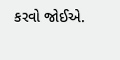કરવો જોઈએ.